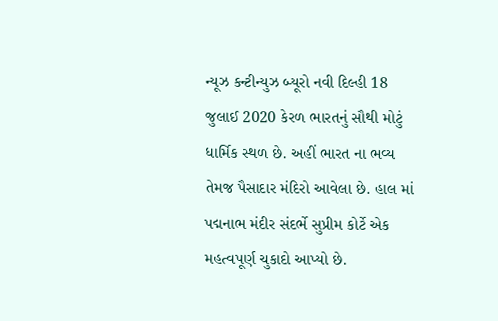ન્યૂઝ કન્ટીન્યુઝ બ્યૂરો નવી દિલ્હી 18 જુલાઈ 2020 કેરળ ભારતનું સૌથી મોટું ધાર્મિક સ્થળ છે. અહીં ભારત ના ભવ્ય તેમજ પૈસાદાર મંદિરો આવેલા છે. હાલ માં પદ્મનાભ મંદીર સંદર્ભે સુપ્રીમ કોર્ટે એક મહત્વપૂર્ણ ચુકાદો આપ્યો છે.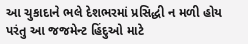આ ચુકાદાને ભલે દેશભરમાં પ્રસિદ્ધી ન મળી હોય પરંતુ આ જજમેન્ટ હિંદુઓ માટે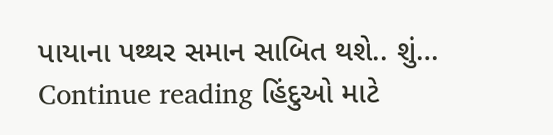પાયાના પથ્થર સમાન સાબિત થશે.. શું… Continue reading હિંદુઓ માટે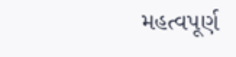મહત્વપૂર્ણ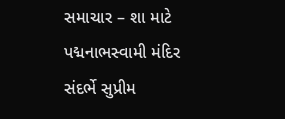સમાચાર – શા માટે પદ્મનાભસ્વામી મંદિર સંદર્ભે સુપ્રીમ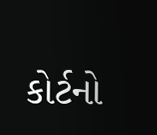કોર્ટનો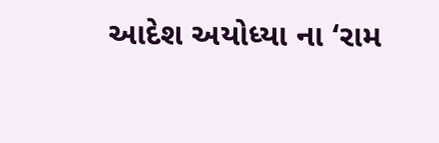આદેશ અયોધ્યા ના ‘રામ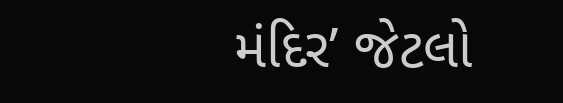મંદિર’ જેટલો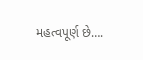મહત્વપૂર્ણ છે….